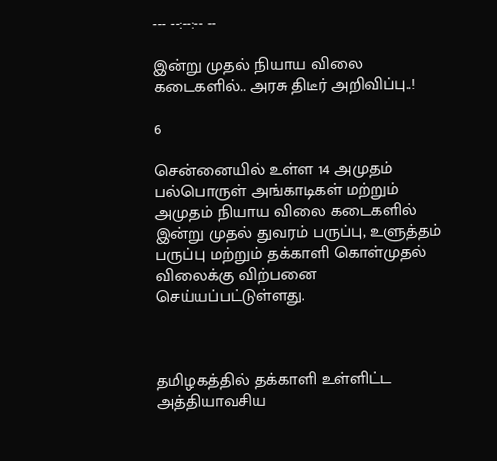--- --:--:-- --

இன்று முதல் நியாய விலை கடைகளில்.. அரசு திடீர் அறிவிப்பு..!

6

சென்னையில் உள்ள 14 அமுதம் பல்பொருள் அங்காடிகள் மற்றும் அமுதம் நியாய விலை கடைகளில் இன்று முதல் துவரம் பருப்பு, உளுத்தம் பருப்பு மற்றும் தக்காளி கொள்முதல் விலைக்கு விற்பனை செய்யப்பட்டுள்ளது.



தமிழகத்தில் தக்காளி உள்ளிட்ட அத்தியாவசிய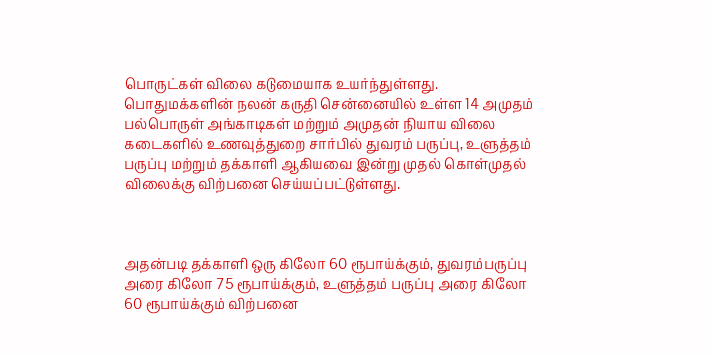பொருட்கள் விலை கடுமையாக உயர்ந்துள்ளது. பொதுமக்களின் நலன் கருதி சென்னையில் உள்ள 14 அமுதம் பல்பொருள் அங்காடிகள் மற்றும் அமுதன் நியாய விலை கடைகளில் உணவுத்துறை சார்பில் துவரம் பருப்பு, உளுத்தம் பருப்பு மற்றும் தக்காளி ஆகியவை இன்று முதல் கொள்முதல் விலைக்கு விற்பனை செய்யப்பட்டுள்ளது.



அதன்படி தக்காளி ஒரு கிலோ 60 ரூபாய்க்கும், துவரம்பருப்பு அரை கிலோ 75 ரூபாய்க்கும், உளுத்தம் பருப்பு அரை கிலோ 60 ரூபாய்க்கும் விற்பனை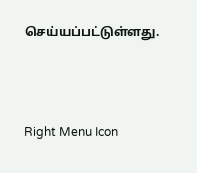செய்யப்பட்டுள்ளது.



Right Menu Icon